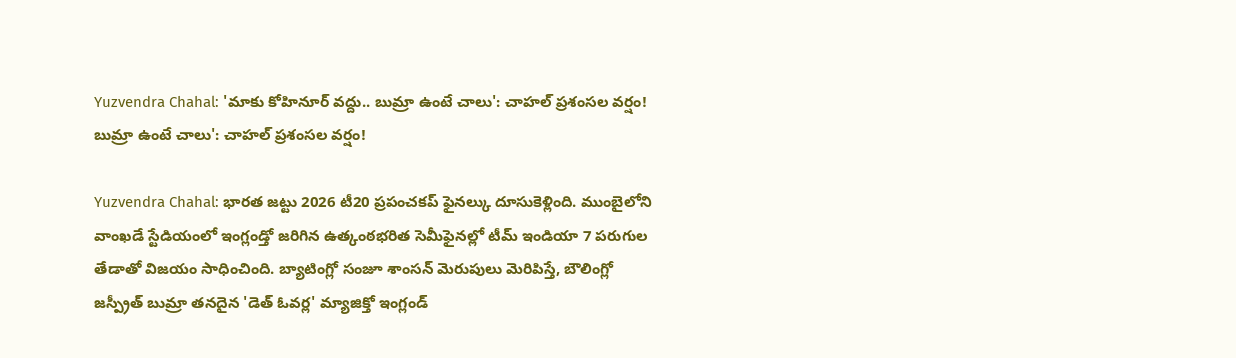Yuzvendra Chahal: 'మాకు కోహినూర్ వద్దు.. బుమ్రా ఉంటే చాలు': చాహల్ ప్రశంసల వర్షం!
బుమ్రా ఉంటే చాలు': చాహల్ ప్రశంసల వర్షం!

Yuzvendra Chahal: భారత జట్టు 2026 టీ20 ప్రపంచకప్ ఫైనల్కు దూసుకెళ్లింది. ముంబైలోని వాంఖడే స్టేడియంలో ఇంగ్లండ్తో జరిగిన ఉత్కంఠభరిత సెమీఫైనల్లో టీమ్ ఇండియా 7 పరుగుల తేడాతో విజయం సాధించింది. బ్యాటింగ్లో సంజూ శాంసన్ మెరుపులు మెరిపిస్తే, బౌలింగ్లో జస్ప్రీత్ బుమ్రా తనదైన 'డెత్ ఓవర్ల' మ్యాజిక్తో ఇంగ్లండ్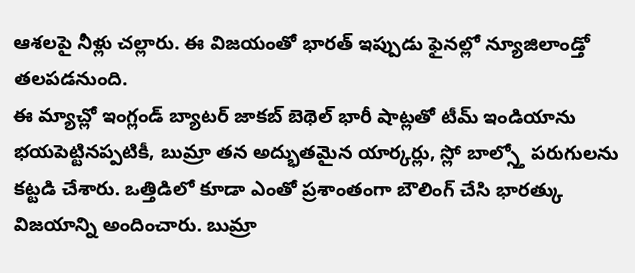ఆశలపై నీళ్లు చల్లారు. ఈ విజయంతో భారత్ ఇప్పుడు ఫైనల్లో న్యూజిలాండ్తో తలపడనుంది.
ఈ మ్యాచ్లో ఇంగ్లండ్ బ్యాటర్ జాకబ్ బెథెల్ భారీ షాట్లతో టీమ్ ఇండియాను భయపెట్టినప్పటికీ, బుమ్రా తన అద్భుతమైన యార్కర్లు, స్లో బాల్స్తో పరుగులను కట్టడి చేశారు. ఒత్తిడిలో కూడా ఎంతో ప్రశాంతంగా బౌలింగ్ చేసి భారత్కు విజయాన్ని అందించారు. బుమ్రా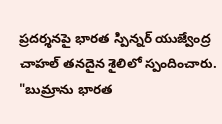ప్రదర్శనపై భారత స్పిన్నర్ యుజ్వేంద్ర చాహల్ తనదైన శైలిలో స్పందించారు. "బుమ్రాను భారత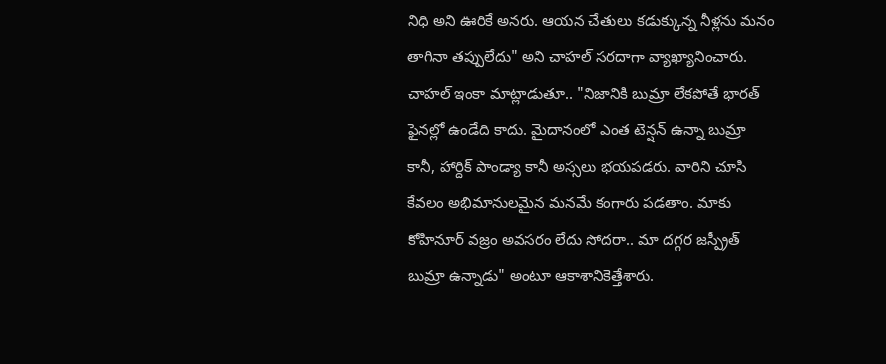నిధి అని ఊరికే అనరు. ఆయన చేతులు కడుక్కున్న నీళ్లను మనం తాగినా తప్పులేదు" అని చాహల్ సరదాగా వ్యాఖ్యానించారు.
చాహల్ ఇంకా మాట్లాడుతూ.. "నిజానికి బుమ్రా లేకపోతే భారత్ ఫైనల్లో ఉండేది కాదు. మైదానంలో ఎంత టెన్షన్ ఉన్నా బుమ్రా కానీ, హార్దిక్ పాండ్యా కానీ అస్సలు భయపడరు. వారిని చూసి కేవలం అభిమానులమైన మనమే కంగారు పడతాం. మాకు కోహినూర్ వజ్రం అవసరం లేదు సోదరా.. మా దగ్గర జస్ప్రీత్ బుమ్రా ఉన్నాడు" అంటూ ఆకాశానికెత్తేశారు.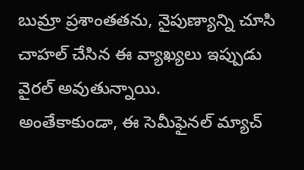బుమ్రా ప్రశాంతతను, నైపుణ్యాన్ని చూసి చాహల్ చేసిన ఈ వ్యాఖ్యలు ఇప్పుడు వైరల్ అవుతున్నాయి.
అంతేకాకుండా, ఈ సెమీఫైనల్ మ్యాచ్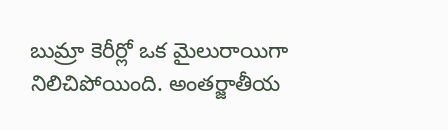బుమ్రా కెరీర్లో ఒక మైలురాయిగా నిలిచిపోయింది. అంతర్జాతీయ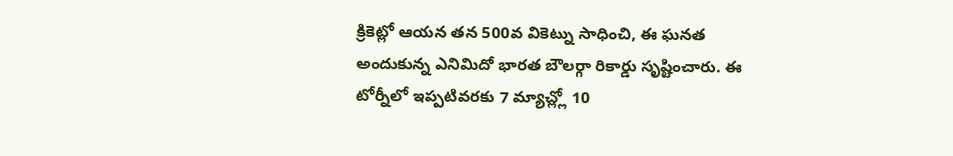క్రికెట్లో ఆయన తన 500వ వికెట్ను సాధించి, ఈ ఘనత అందుకున్న ఎనిమిదో భారత బౌలర్గా రికార్డు సృష్టించారు. ఈ టోర్నీలో ఇప్పటివరకు 7 మ్యాచ్ల్లో 10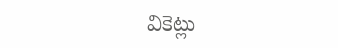వికెట్లు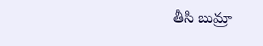తీసి బుమ్రా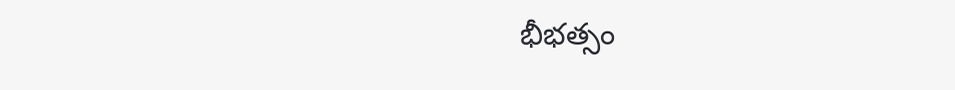భీభత్సం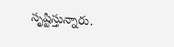సృష్టిస్తున్నారు.